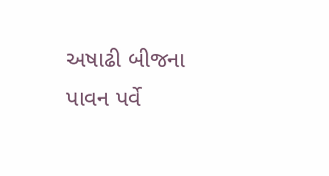અષાઢી બીજના પાવન પર્વે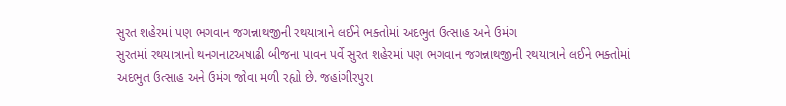સુરત શહેરમાં પણ ભગવાન જગન્નાથજીની રથયાત્રાને લઈને ભક્તોમાં અદભુત ઉત્સાહ અને ઉમંગ
સુરતમાં રથયાત્રાનો થનગનાટઅષાઢી બીજના પાવન પર્વે સુરત શહેરમાં પણ ભગવાન જગન્નાથજીની રથયાત્રાને લઈને ભક્તોમાં અદભુત ઉત્સાહ અને ઉમંગ જોવા મળી રહ્યો છે. જહાંગીરપુરા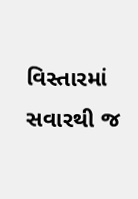વિસ્તારમાં સવારથી જ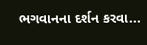ભગવાનના દર્શન કરવા...